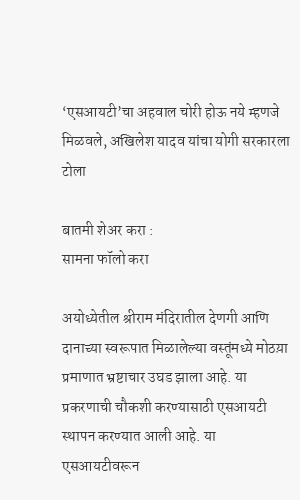‘एसआयटी’चा अहवाल चोरी होऊ नये म्हणजे मिळवले, अखिलेश यादव यांचा योगी सरकारला टोला

बातमी शेअर करा :
सामना फॉलो करा

अयोध्येतील श्रीराम मंदिरातील देणगी आणि दानाच्या स्वरूपात मिळालेल्या वस्तूंमध्ये मोठय़ा प्रमाणात भ्रष्टाचार उघड झाला आहे. या प्रकरणाची चौकशी करण्यासाठी एसआयटी स्थापन करण्यात आली आहे. या एसआयटीवरून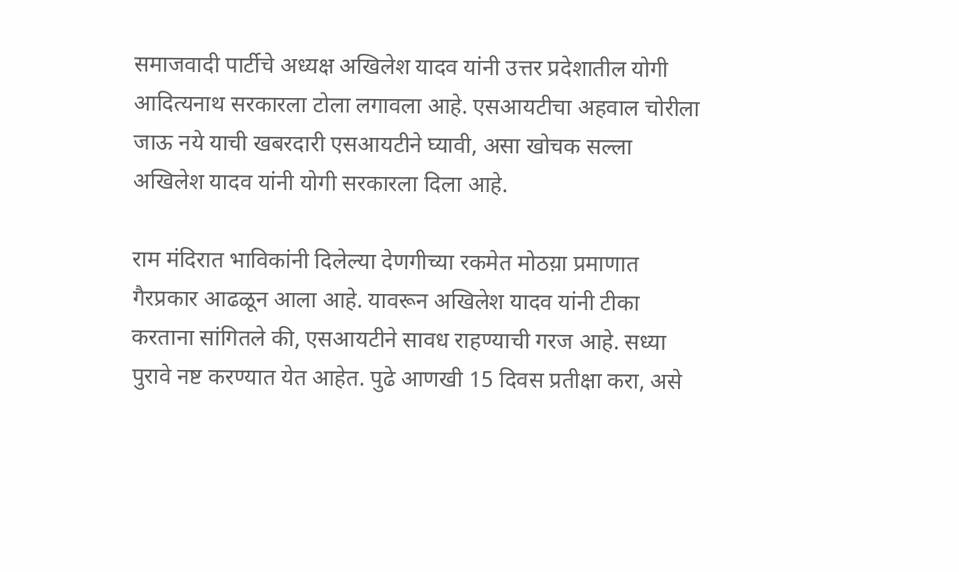समाजवादी पार्टीचे अध्यक्ष अखिलेश यादव यांनी उत्तर प्रदेशातील योगी आदित्यनाथ सरकारला टोला लगावला आहे. एसआयटीचा अहवाल चोरीला जाऊ नये याची खबरदारी एसआयटीने घ्यावी, असा खोचक सल्ला अखिलेश यादव यांनी योगी सरकारला दिला आहे.

राम मंदिरात भाविकांनी दिलेल्या देणगीच्या रकमेत मोठय़ा प्रमाणात गैरप्रकार आढळून आला आहे. यावरून अखिलेश यादव यांनी टीका करताना सांगितले की, एसआयटीने सावध राहण्याची गरज आहे. सध्या पुरावे नष्ट करण्यात येत आहेत. पुढे आणखी 15 दिवस प्रतीक्षा करा, असे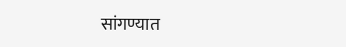सांगण्यात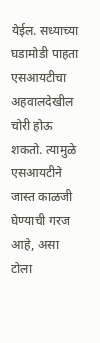येईल. सध्याच्या घडामोडी पाहता एसआयटीचा अहवालदेखील चोरी होऊ शकतो. त्यामुळे एसआयटीने जास्त काळजी घेण्याची गरज आहे, असा टोला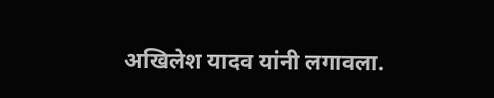अखिलेश यादव यांनी लगावला.